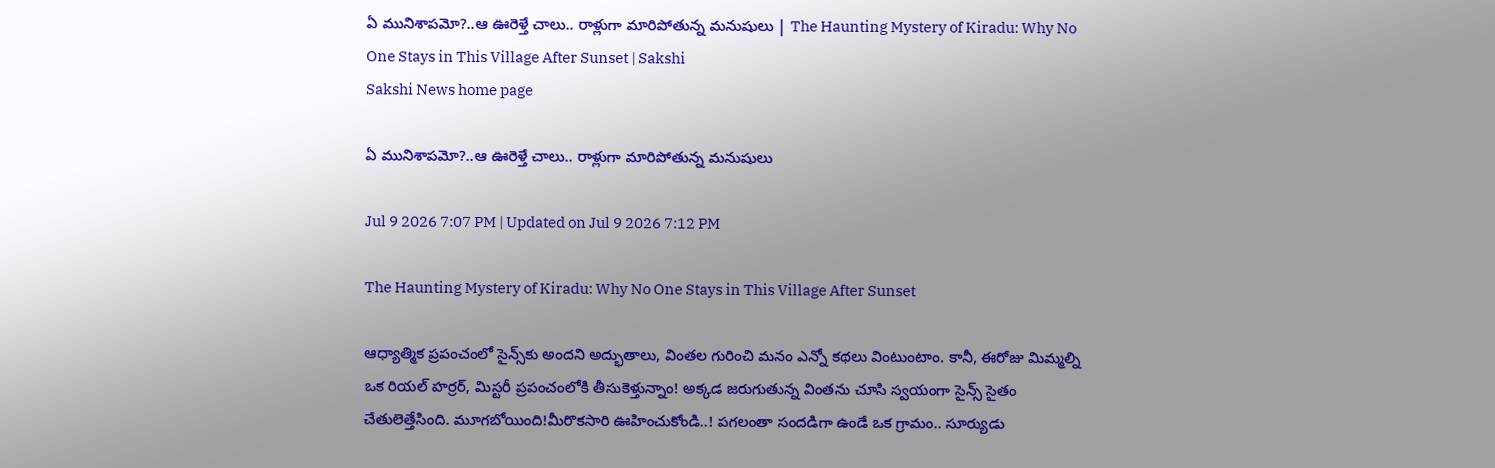ఏ మునిశాపమో?..ఆ ఊరెళ్తే చాలు.. రాళ్లుగా మారిపోతున్న మనుషులు | The Haunting Mystery of Kiradu: Why No One Stays in This Village After Sunset | Sakshi
Sakshi News home page

ఏ మునిశాపమో?..ఆ ఊరెళ్తే చాలు.. రాళ్లుగా మారిపోతున్న మనుషులు

Jul 9 2026 7:07 PM | Updated on Jul 9 2026 7:12 PM

The Haunting Mystery of Kiradu: Why No One Stays in This Village After Sunset

ఆధ్యాత్మిక ప్రపంచంలో సైన్స్‌కు అందని అద్భుతాలు, వింతల గురించి మనం ఎన్నో కథలు వింటుంటాం. కానీ, ఈరోజు మిమ్మల్ని ఒక రియల్ హర్రర్, మిస్టరీ ప్రపంచంలోకి తీసుకెళ్తున్నాం! అక్కడ జరుగుతున్న వింతను చూసి స్వయంగా సైన్స్ సైతం చేతులెత్తేసింది. మూగబోయింది!మీరొకసారి ఊహించుకోండి..! పగలంతా సందడిగా ఉండే ఒక గ్రామం.. సూర్యుడు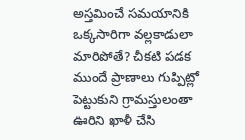అస్తమించే సమయానికి ఒక్కసారిగా వల్లకాడులా మారిపోతే? చీకటి పడక ముందే ప్రాణాలు గుప్పిట్లో పెట్టుకుని గ్రామస్తులంతా ఊరిని ఖాళీ చేసి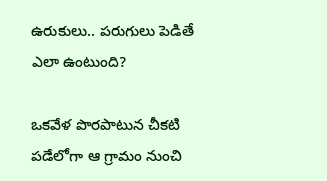ఉరుకులు.. పరుగులు పెడితే ఎలా ఉంటుంది?

ఒకవేళ పొరపాటున చీకటి పడేలోగా ఆ గ్రామం నుంచి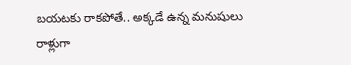బయటకు రాకపోతే.. అక్కడే ఉన్న మనుషులు రాళ్లుగా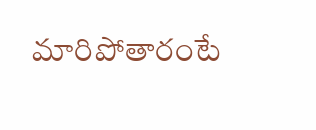మారిపోతారంటే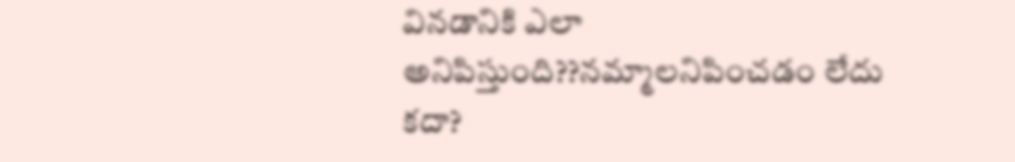వినడానికి ఎలా అనిపిస్తుంది??నమ్మాలనిపించడం లేదు కదా?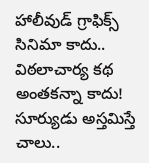హాలీవుడ్ గ్రాఫిక్స్ సినిమా కాదు.. విఠలాచార్య కథ అంతకన్నా కాదు! సూర్యుడు అస్తమిస్తే చాలు..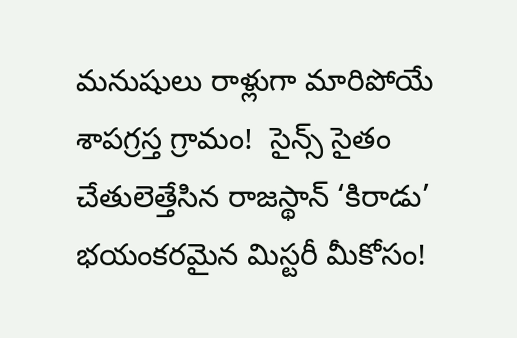మనుషులు రాళ్లుగా మారిపోయే శాపగ్రస్త గ్రామం!  సైన్స్ సైతం చేతులెత్తేసిన రాజస్థాన్ ‘కిరాడు’ భయంకరమైన మిస్టరీ మీకోసం!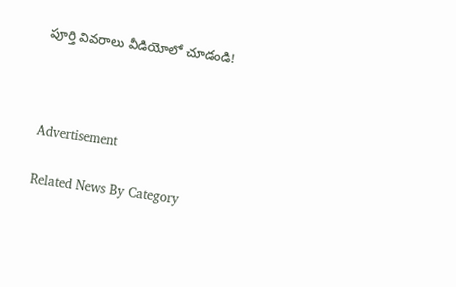పూర్తి వివరాలు వీడియోలో చూడండి!



Advertisement

Related News By Category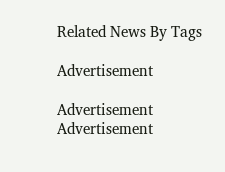Related News By Tags

Advertisement

Advertisement
Advertisement